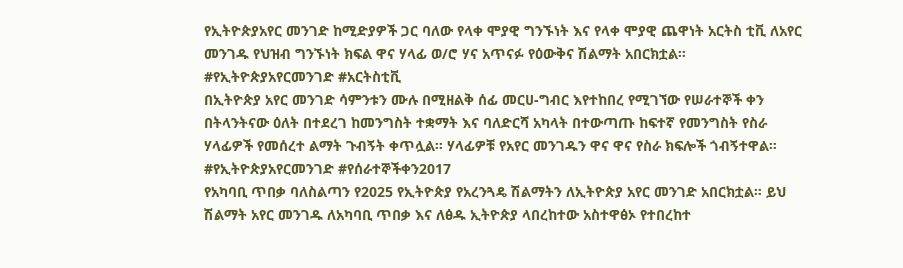የኢትዮጵያአየር መንገድ ከሚድያዎች ጋር ባለው የላቀ ሞያዊ ግንኙነት እና የላቀ ሞያዊ ጨዋነት አርትስ ቲቪ ለአየር መንገዱ የህዝብ ግንኙነት ክፍል ዋና ሃላፊ ወ/ሮ ሃና አጥናፉ የዕውቅና ሽልማት አበርክቷል። #የኢትዮጵያአየርመንገድ #አርትስቲቪ
በኢትዮጵያ አየር መንገድ ሳምንቱን ሙሉ በሚዘልቅ ሰፊ መርሀ-ግብር እየተከበረ የሚገኘው የሠራተኞች ቀን በትላንትናው ዕለት በተደረገ ከመንግስት ተቋማት እና ባለድርሻ አካላት በተውጣጡ ከፍተኛ የመንግስት የስራ ሃላፊዎች የመሰረተ ልማት ጉብኝት ቀጥሏል። ሃላፊዎቹ የአየር መንገዱን ዋና ዋና የስራ ክፍሎች ጎብኝተዋል። #የኢትዮጵያአየርመንገድ #የሰራተኞችቀን2017
የአካባቢ ጥበቃ ባለስልጣን የ2025 የኢትዮጵያ የአረንጓዴ ሽልማትን ለኢትዮጵያ አየር መንገድ አበርክቷል። ይህ ሽልማት አየር መንገዱ ለአካባቢ ጥበቃ እና ለፅዱ ኢትዮጵያ ላበረከተው አስተዋፅኦ የተበረከተ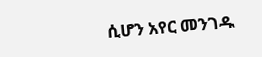ሲሆን አየር መንገዱ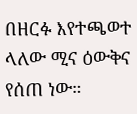በዘርፉ እየተጫወተ ላለው ሚና ዕውቅና የሰጠ ነው።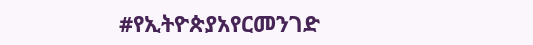#የኢትዮጵያአየርመንገድ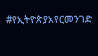#የኢትዮጵያአየርመንገድ